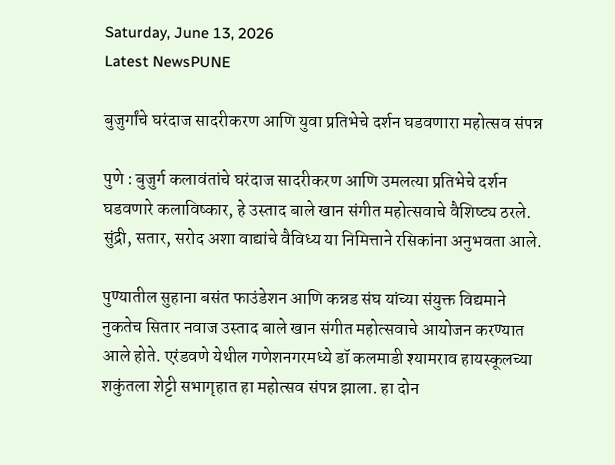Saturday, June 13, 2026
Latest NewsPUNE

बुजुर्गांचे घरंदाज सादरीकरण आणि युवा प्रतिभेचे दर्शन घडवणारा महोत्सव संपन्न

पुणे : बुजुर्ग कलावंतांचे घरंदाज सादरीकरण आणि उमलत्या प्रतिभेचे दर्शन घडवणारे कलाविष्कार, हे उस्ताद बाले खान संगीत महोत्सवाचे वैशिष्ट्य ठरले. सुंद्री, सतार, सरोद अशा वाद्यांचे वैविध्य या निमित्ताने रसिकांना अनुभवता आले.

पुण्यातील सुहाना बसंत फाउंडेशन आणि कन्नड संघ यांच्या संयुक्त विद्यमाने नुकतेच सितार नवाज उस्ताद बाले खान संगीत महोत्सवाचे आयोजन करण्यात आले होते. एरंडवणे येथील गणेशनगरमध्ये डॉ कलमाडी श्यामराव हायस्कूलच्या शकुंतला शेट्टी सभागृहात हा महोत्सव संपन्न झाला. हा दोन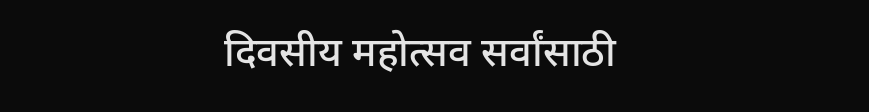दिवसीय महोत्सव सर्वांसाठी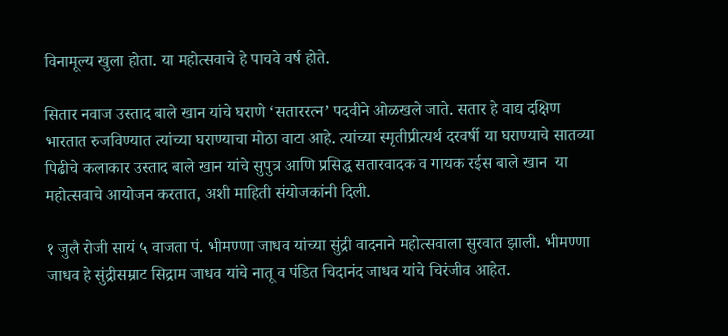विनामूल्य खुला होता. या महोत्सवाचे हे पाचवे वर्ष होते.

सितार नवाज उस्ताद बाले खान यांचे घराणे ‘सताररत्न’ पदवीने ओळखले जाते. सतार हे वाद्य दक्षिण भारतात रुजविण्यात त्यांच्या घराण्याचा मोठा वाटा आहे. त्यांच्या स्मृतीप्रीत्यर्थ दरवर्षी या घराण्याचे सातव्या पिढीचे कलाकार उस्ताद बाले खान यांचे सुपुत्र आणि प्रसिद्ध सतारवादक व गायक रईस बाले खान  या महोत्सवाचे आयोजन करतात, अशी माहिती संयोजकांनी दिली.

१ जुलै रोजी सायं ५ वाजता पं. भीमण्णा जाधव यांच्या सुंद्री वादनाने महोत्सवाला सुरवात झाली. भीमण्णा जाधव हे सुंद्रीसम्राट सिद्राम जाधव यांचे नातू व पंडित चिदानंद जाधव यांचे चिरंजीव आहेत.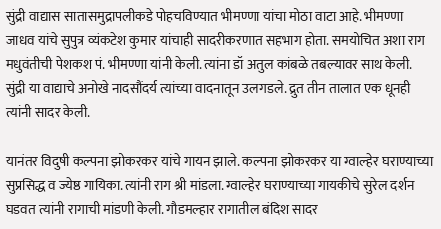सुंद्री वाद्यास सातासमुद्रापलीकडे पोहचविण्यात भीमण्णा यांचा मोठा वाटा आहे. भीमण्णा जाधव यांचे सुपुत्र व्यंकटेश कुमार यांचाही सादरीकरणात सहभाग होता. समयोचित अशा राग मधुवंतीची पेशकश पं. भीमण्णा यांनी केली. त्यांना डॉ अतुल कांबळे तबल्यावर साथ केली. सुंद्री या वाद्याचे अनोखे नादसौंदर्य त्यांच्या वादनातून उलगडले. द्रुत तीन तालात एक धूनही त्यांनी सादर केली.

यानंतर विदुषी कल्पना झोकरकर यांचे गायन झाले. कल्पना झोकरकर या ग्वाल्हेर घराण्याच्या सुप्रसिद्ध व ज्येष्ठ गायिका. त्यांनी राग श्री मांडला. ग्वाल्हेर घराण्याच्या गायकीचे सुरेल दर्शन घडवत त्यांनी रागाची मांडणी केली. गौडमल्हार रागातील बंदिश सादर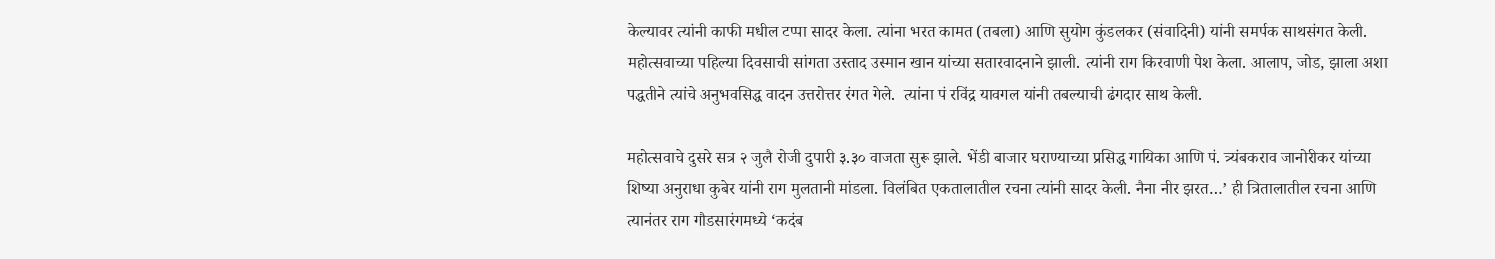केल्यावर त्यांनी काफी मधील टप्पा सादर केला. त्यांना भरत कामत (तबला) आणि सुयोग कुंडलकर (संवादिनी) यांनी समर्पक साथसंगत केली. महोत्सवाच्या पहिल्या दिवसाची सांगता उस्ताद उस्मान खान यांच्या सतारवादनाने झाली. त्यांनी राग किरवाणी पेश केला. आलाप, जोड, झाला अशा पद्धतीने त्यांचे अनुभवसिद्ध वादन उत्तरोत्तर रंगत गेले.  त्यांना पं रविंद्र यावगल यांनी तबल्याची ढंगदार साथ केली.

महोत्सवाचे दुसरे सत्र २ जुलै रोजी दुपारी ३.३० वाजता सुरू झाले. भेंडी बाजार घराण्याच्या प्रसिद्ध गायिका आणि पं. त्र्यंबकराव जानोरीकर यांच्या शिष्या अनुराधा कुबेर यांनी राग मुलतानी मांडला. विलंबित एकतालातील रचना त्यांनी सादर केली. नैना नीर झरत…’ ही त्रितालातील रचना आणि त्यानंतर राग गौडसारंगमध्ये ‘कदंब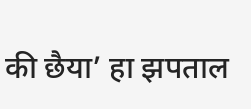की छैया’ हा झपताल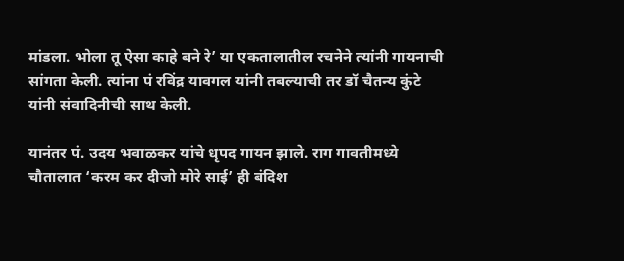मांडला. भोला तू ऐसा काहे बने रे’ या एकतालातील रचनेने त्यांनी गायनाची सांगता केली. त्यांना पं रविंद्र यावगल यांनी तबल्याची तर डॉ चैतन्य कुंटे यांनी संवादिनीची साथ केली.

यानंतर पं. उदय भवाळकर यांचे धृपद गायन झाले. राग गावतीमध्ये चौतालात ‘करम कर दीजो मोरे साई’ ही बंदिश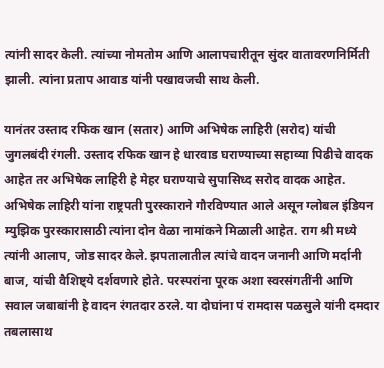त्यांनी सादर केली. त्यांच्या नोमतोम आणि आलापचारीतून सुंदर वातावरणनिर्मिती झाली. त्यांना प्रताप आवाड यांनी पखावजची साथ केली.

यानंतर उस्ताद रफिक खान (सतार) आणि अभिषेक लाहिरी (सरोद) यांची जुगलबंदी रंगली. उस्ताद रफिक खान हे धारवाड घराण्याच्या सहाव्या पिढीचे वादक आहेत तर अभिषेक लाहिरी हे मेहर घराण्याचे सुपासिध्द सरोद वादक आहेत. अभिषेक लाहिरी यांना राष्ट्रपती पुरस्काराने गौरविण्यात आले असून ग्लोबल इंडियन म्युझिक पुरस्कारासाठी त्यांना दोन वेळा नामांकने मिळाली आहेत. राग श्री मध्ये त्यांनी आलाप, जोड सादर केले. झपतालातील त्यांचे वादन जनानी आणि मर्दानी बाज, यांची वैशिष्ट्ये दर्शवणारे होते. परस्परांना पूरक अशा स्वरसंगतींनी आणि सवाल जबाबांनी हे वादन रंगतदार ठरले. या दोघांना पं रामदास पळसुले यांनी दमदार तबलासाथ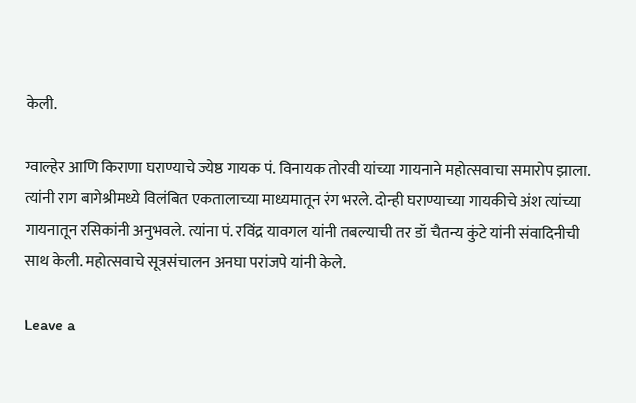केली.

ग्वाल्हेर आणि किराणा घराण्याचे ज्येष्ठ गायक पं. विनायक तोरवी यांच्या गायनाने महोत्सवाचा समारोप झाला. त्यांनी राग बागेश्रीमध्ये विलंबित एकतालाच्या माध्यमातून रंग भरले. दोन्ही घराण्याच्या गायकीचे अंश त्यांच्या गायनातून रसिकांनी अनुभवले. त्यांना पं. रविंद्र यावगल यांनी तबल्याची तर डॉ चैतन्य कुंटे यांनी संवादिनीची साथ केली. महोत्सवाचे सूत्रसंचालन अनघा परांजपे यांनी केले.

Leave a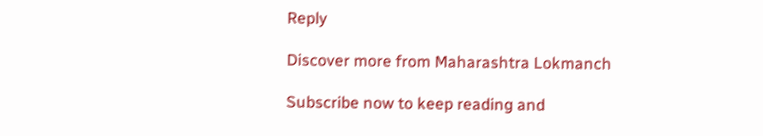Reply

Discover more from Maharashtra Lokmanch

Subscribe now to keep reading and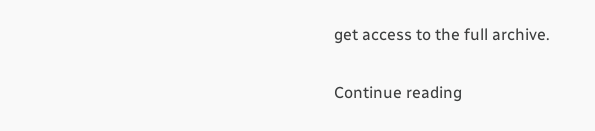get access to the full archive.

Continue reading